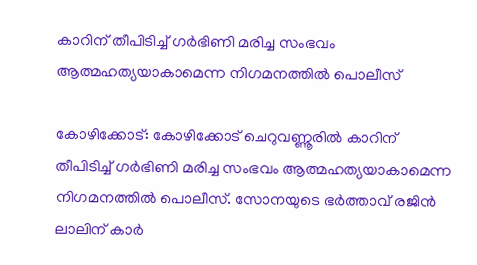കാറിന് തീപിടിച്ച് ഗര്‍ഭിണി മരിച്ച സംഭവം ആത്മഹത്യയാകാമെന്ന നിഗമനത്തിൽ പൊലീസ്

കോഴിക്കോട്: കോഴിക്കോട് ചെറുവണ്ണൂരില്‍ കാറിന് തീപിടിച്ച് ഗര്‍ഭിണി മരിച്ച സംഭവം ആത്മഹത്യയാകാമെന്ന നിഗമനത്തിൽ പൊലീസ്. സോനയുടെ ഭർത്താവ് രജിൻ ലാലിന് കാർ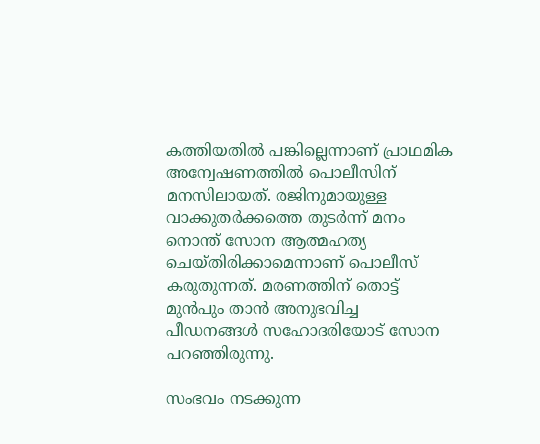കത്തിയതിൽ പങ്കില്ലെന്നാണ് പ്രാഥമിക അന്വേഷണത്തിൽ പൊലീസിന് മനസിലായത്. രജിനുമായുള്ള വാക്കുതർക്കത്തെ തുടർന്ന് മനം നൊന്ത് സോന ആത്മഹത്യ ചെയ്തിരിക്കാമെന്നാണ് പൊലീസ് കരുതുന്നത്. മരണത്തിന് തൊട്ട് മുൻപും താൻ അനുഭവിച്ച പീഡനങ്ങൾ സഹോദരിയോട് സോന പറഞ്ഞിരുന്നു.

സംഭവം നടക്കുന്ന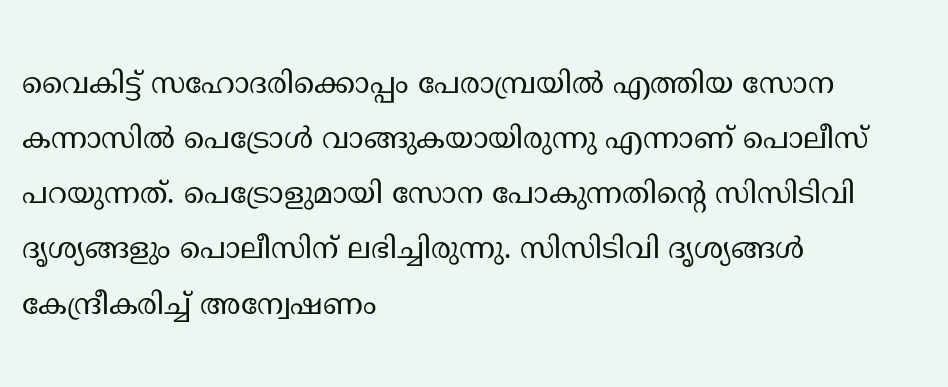വൈകിട്ട് സഹോദരിക്കൊപ്പം പേരാമ്പ്രയിൽ എത്തിയ സോന കന്നാസിൽ പെട്രോൾ വാങ്ങുകയായിരുന്നു എന്നാണ് പൊലീസ് പറയുന്നത്. പെട്രോളുമായി സോന പോകുന്നതിന്റെ സിസിടിവി ദൃശ്യങ്ങളും പൊലീസിന് ലഭിച്ചിരുന്നു. സിസിടിവി ദൃശ്യങ്ങള്‍ കേന്ദ്രീകരിച്ച് അന്വേഷണം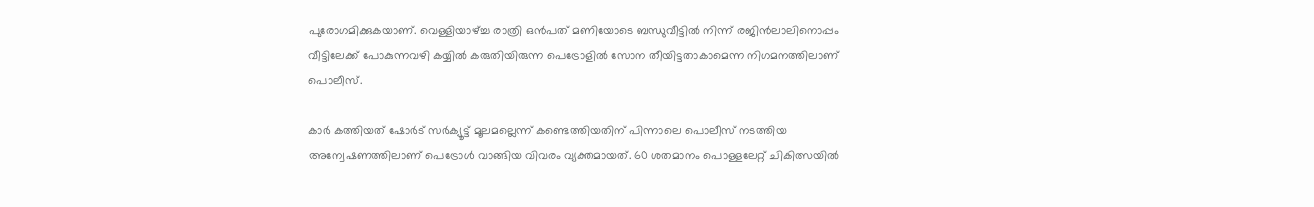പുരോഗമിക്കുകയാണ്. വെള്ളിയാഴ്ച്ച രാത്രി ഒൻപത് മണിയോടെ ബന്ധുവീട്ടിൽ നിന്ന് രജിൻലാലിനൊപ്പം വീട്ടിലേക്ക് പോകുന്നവഴി കയ്യിൽ കരുതിയിരുന്ന പെട്രോളിൽ സോന തീയിട്ടതാകാമെന്ന നിഗമനത്തിലാണ് പൊലീസ്.

കാർ കത്തിയത് ഷോർട് സർക്യൂട്ട് മൂലമല്ലെന്ന് കണ്ടെത്തിയതിന് പിന്നാലെ പൊലീസ് നടത്തിയ അന്വേഷണത്തിലാണ് പെട്രോൾ വാങ്ങിയ വിവരം വ്യക്തമായത്. 60 ശതമാനം പൊള്ളലേറ്റ് ചികിത്സയിൽ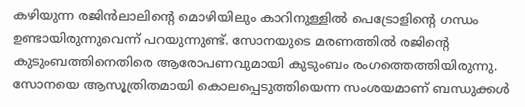കഴിയുന്ന രജിൻലാലിന്റെ മൊഴിയിലും കാറിനുള്ളിൽ പെട്രോളിൻ്റെ ഗന്ധം ഉണ്ടായിരുന്നുവെന്ന് പറയുന്നുണ്ട്. സോനയുടെ മരണത്തിൽ രജിൻ്റെ കുടുംബത്തിനെതിരെ ആരോപണവുമായി കുടുംബം രംഗത്തെത്തിയിരുന്നു. സോനയെ ആസൂത്രിതമായി കൊലപ്പെടുത്തിയെന്ന സംശയമാണ് ബന്ധുക്കള്‍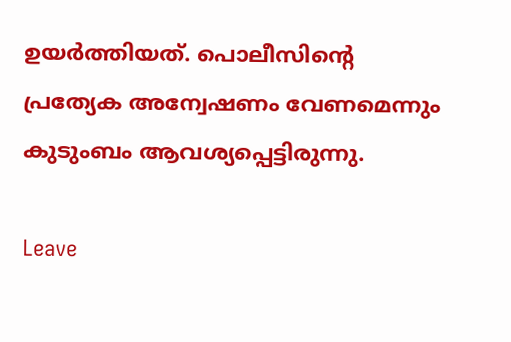ഉയര്‍ത്തിയത്. പൊലീസിന്റെ പ്രത്യേക അന്വേഷണം വേണമെന്നും കുടുംബം ആവശ്യപ്പെട്ടിരുന്നു.

Leave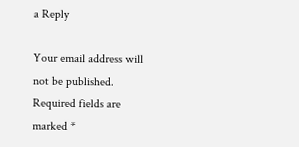a Reply

Your email address will not be published. Required fields are marked *